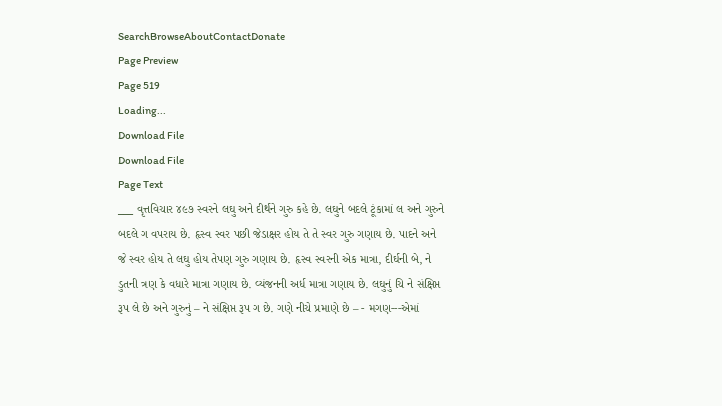SearchBrowseAboutContactDonate
Page Preview
Page 519
Loading...
Download File
Download File
Page Text
___ વૃત્તવિચાર ૪૯૭ સ્વરને લઘુ અને દીર્થને ગુરુ કહે છે. લઘુને બદલે ટૂંકામાં લ અને ગુરુને બદલે ગ વપરાય છે. હૃસ્વ સ્વર પછી જેડાક્ષર હોય તે તે સ્વર ગુરુ ગણાય છે. પાદને અને જે સ્વર હોય તે લઘુ હોય તેપણ ગુરુ ગણાય છે. હૃસ્વ સ્વરની એક માત્રા, દીર્ઘની બે, ને ડુતની ત્રણ કે વધારે માત્રા ગણાય છે. વ્યંજનની અર્ધ માત્રા ગણાય છે. લઘુનું ચિ ને સંક્ષિપ્ત રૂપ લે છે અને ગુરુનું – ને સંક્ષિપ્ત રૂપ ગ છે. ગણે નીચે પ્રમાણે છે – - મગણ---એમાં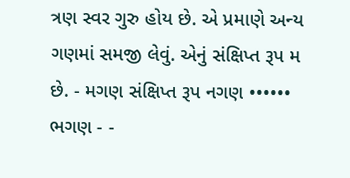ત્રણ સ્વર ગુરુ હોય છે. એ પ્રમાણે અન્ય ગણમાં સમજી લેવું. એનું સંક્ષિપ્ત રૂપ મ છે. - મગણ સંક્ષિપ્ત રૂપ નગણ •••••• ભગણ - -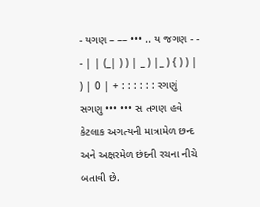- યગણ – –– ••• .. ય જગણ - - - | | (_| ) ) | _ ) |_ ) { ) ) | ) | 0 | + : : : : : : રગણું સગણુ ••• ••• સ તગણ હવે કેટલાક અગત્યની માત્રામેળ છન્દ અને અક્ષરમેળ છંદની રચના નીચે બતાવી છે.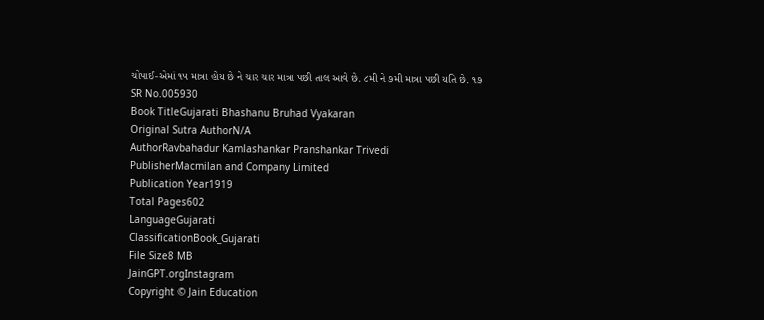ચોપાઈ-એમાં ૧૫ માત્રા હોય છે ને ચાર ચાર માત્રા પછી તાલ આવે છે. ૮મી ને ૭મી માત્રા પછી યતિ છે. ૧૭
SR No.005930
Book TitleGujarati Bhashanu Bruhad Vyakaran
Original Sutra AuthorN/A
AuthorRavbahadur Kamlashankar Pranshankar Trivedi
PublisherMacmilan and Company Limited
Publication Year1919
Total Pages602
LanguageGujarati
ClassificationBook_Gujarati
File Size8 MB
JainGPT.orgInstagram
Copyright © Jain Education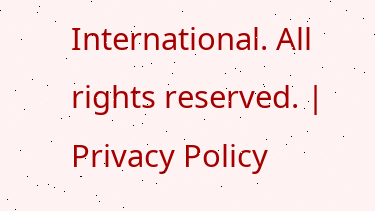International. All rights reserved. | Privacy Policy